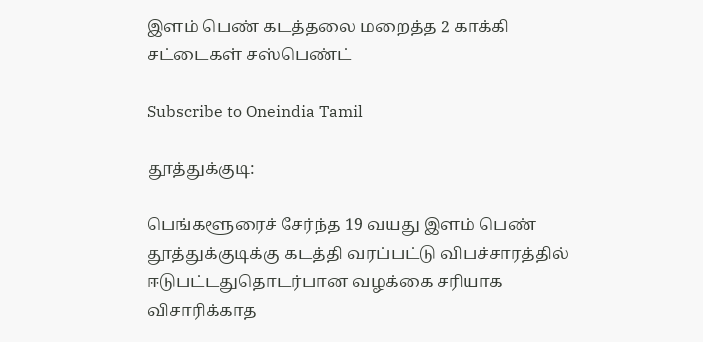இளம் பெண் கடத்தலை மறைத்த 2 காக்கி சட்டைகள் சஸ்பெண்ட்

Subscribe to Oneindia Tamil

தூத்துக்குடி:

பெங்களூரைச் சேர்ந்த 19 வயது இளம் பெண் தூத்துக்குடிக்கு கடத்தி வரப்பட்டு விபச்சாரத்தில் ஈடுபட்டதுதொடர்பான வழக்கை சரியாக விசாரிக்காத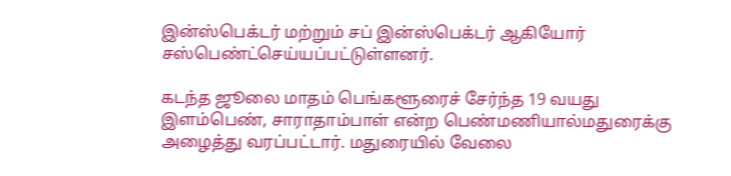இன்ஸ்பெக்டர் மற்றும் சப் இன்ஸ்பெக்டர் ஆகியோர் சஸ்பெண்ட்செய்யப்பட்டுள்ளனர்.

கடந்த ஜூலை மாதம் பெங்களூரைச் சேர்ந்த 19 வயது இளம்பெண், சாராதாம்பாள் என்ற பெண்மணியால்மதுரைக்கு அழைத்து வரப்பட்டார். மதுரையில் வேலை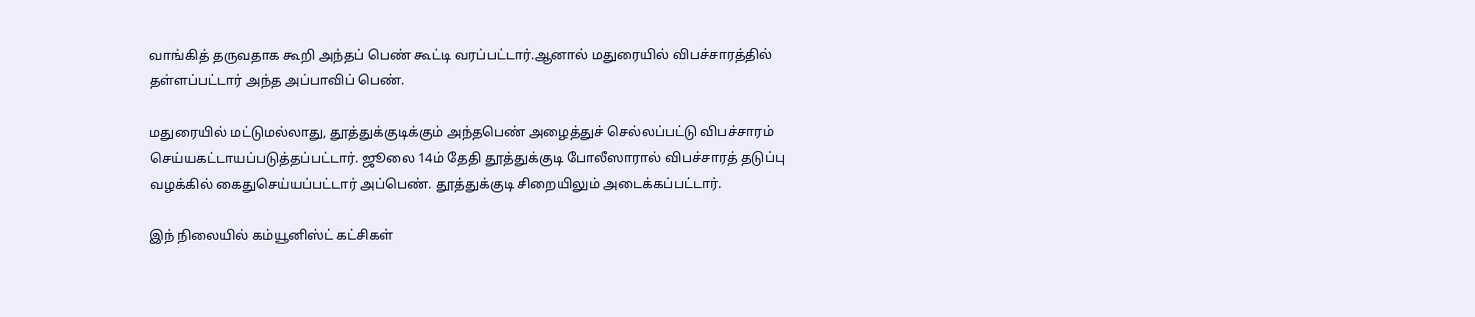வாங்கித் தருவதாக கூறி அந்தப் பெண் கூட்டி வரப்பட்டார்.ஆனால் மதுரையில் விபச்சாரத்தில் தள்ளப்பட்டார் அந்த அப்பாவிப் பெண்.

மதுரையில் மட்டுமல்லாது, தூத்துக்குடிக்கும் அந்தபெண் அழைத்துச் செல்லப்பட்டு விபச்சாரம் செய்யகட்டாயப்படுத்தப்பட்டார். ஜூலை 14ம் தேதி தூத்துக்குடி போலீஸாரால் விபச்சாரத் தடுப்பு வழக்கில் கைதுசெய்யப்பட்டார் அப்பெண். தூத்துக்குடி சிறையிலும் அடைக்கப்பட்டார்.

இந் நிலையில் கம்யூனிஸ்ட் கட்சிகள்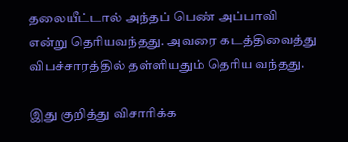தலையீட்டால் அந்தப் பெண் அப்பாவி என்று தெரியவந்தது. அவரை கடத்திவைத்து விபச்சாரத்தில் தள்ளியதும் தெரிய வந்தது.

இது குறித்து விசாரிக்க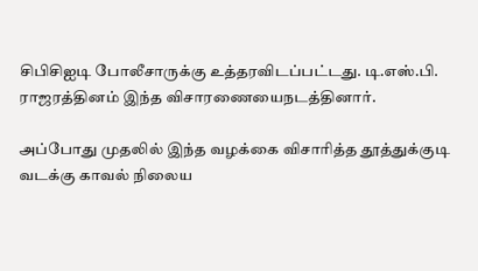சிபிசிஐடி போலீசாருக்கு உத்தரவிடப்பட்டது. டி.எஸ்.பி. ராஜரத்தினம் இந்த விசாரணையைநடத்தினார்.

அப்போது முதலில் இந்த வழக்கை விசாரித்த தூத்துக்குடி வடக்கு காவல் நிலைய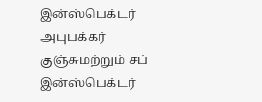இன்ஸ்பெக்டர் அபுபக்கர் குஞ்சுமற்றும் சப் இன்ஸ்பெக்டர்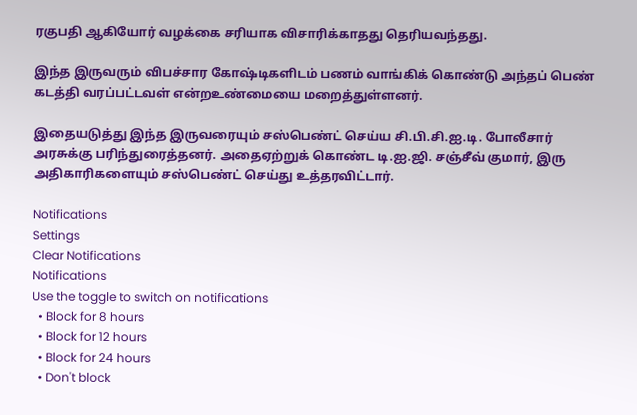ரகுபதி ஆகியோர் வழக்கை சரியாக விசாரிக்காதது தெரியவந்தது.

இந்த இருவரும் விபச்சார கோஷ்டிகளிடம் பணம் வாங்கிக் கொண்டு அந்தப் பெண் கடத்தி வரப்பட்டவள் என்றஉண்மையை மறைத்துள்ளனர்.

இதையடுத்து இந்த இருவரையும் சஸ்பெண்ட் செய்ய சி.பி.சி.ஐ.டி. போலீசார் அரசுக்கு பரிந்துரைத்தனர். அதைஏற்றுக் கொண்ட டி.ஐ.ஜி. சஞ்சீவ் குமார், இரு அதிகாரிகளையும் சஸ்பெண்ட் செய்து உத்தரவிட்டார்.

Notifications
Settings
Clear Notifications
Notifications
Use the toggle to switch on notifications
  • Block for 8 hours
  • Block for 12 hours
  • Block for 24 hours
  • Don't block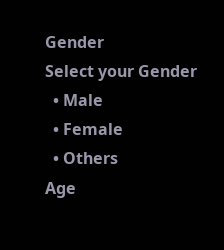Gender
Select your Gender
  • Male
  • Female
  • Others
Age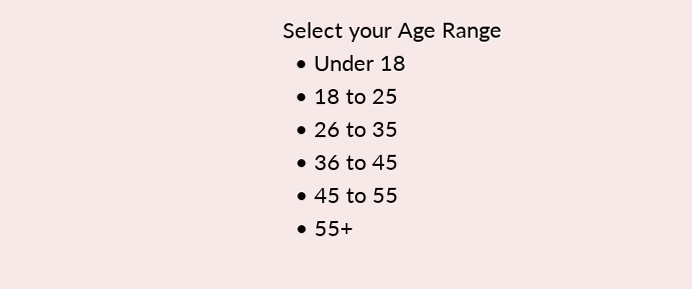Select your Age Range
  • Under 18
  • 18 to 25
  • 26 to 35
  • 36 to 45
  • 45 to 55
  • 55+